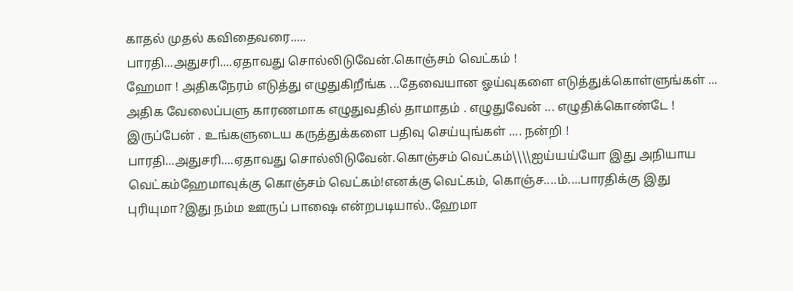காதல் முதல் கவிதைவரை.....
பாரதி...அதுசரி....ஏதாவது சொல்லிடுவேன்.கொஞ்சம் வெட்கம் !
ஹேமா ! அதிகநேரம் எடுத்து எழுதுகிறீங்க ...தேவையான ஓய்வுகளை எடுத்துக்கொள்ளுங்கள் ... அதிக வேலைப்பளு காரணமாக எழுதுவதில் தாமாதம் . எழுதுவேன் ... எழுதிக்கொண்டே ! இருப்பேன் . உங்களுடைய கருத்துக்களை பதிவு செய்யுங்கள் .... நன்றி !
பாரதி...அதுசரி....ஏதாவது சொல்லிடுவேன்.கொஞ்சம் வெட்கம்\\\\ஐய்யய்யோ இது அநியாய வெட்கம்ஹேமாவுக்கு கொஞ்சம் வெட்கம்!எனக்கு வெட்கம், கொஞ்ச....ம்....பாரதிக்கு இது புரியுமா?இது நம்ம ஊருப் பாஷை என்றபடியால்..ஹேமா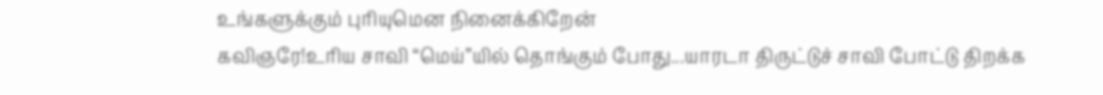உங்களுக்கும் புரியுமென நினைக்கிறேன்
கவிஞரே!உரிய சாவி “மெய்”யில் தொங்கும் போது...யாரடா திருட்டுச் சாவி போட்டு திறக்க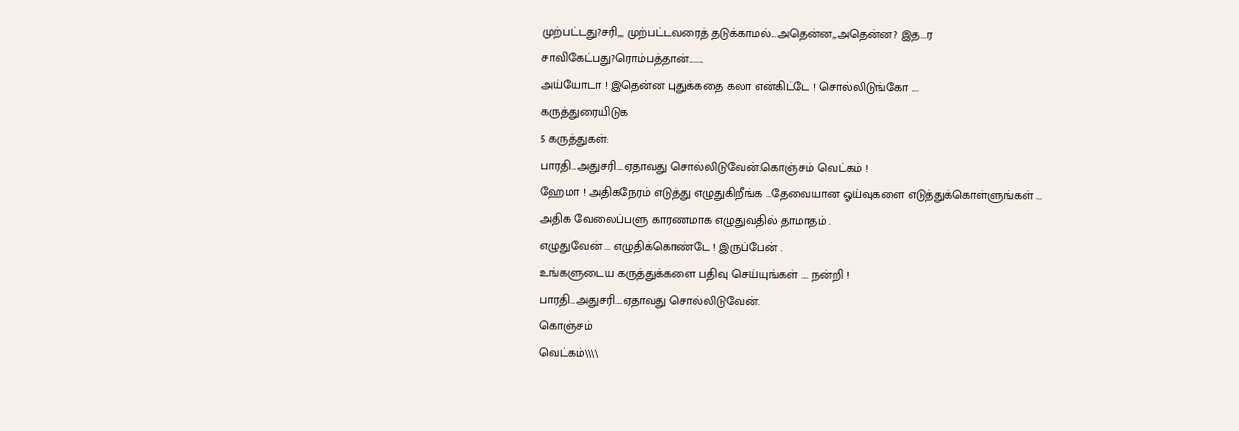முற்பட்டது?சரி,,, முற்பட்டவரைத் தடுக்காமல்...அதென்ன,,அதென்ன? இத...ர சாவிகேட்பது?ரொம்பத்தான்........
அய்யோடா ! இதென்ன புதுக்கதை கலா என்கிட்டே ! சொல்லிடுங்கோ ....
கருத்துரையிடுக
5 கருத்துகள்:
பாரதி...அதுசரி....ஏதாவது சொல்லிடுவேன்.கொஞ்சம் வெட்கம் !
ஹேமா ! அதிகநேரம் எடுத்து எழுதுகிறீங்க ...தேவையான ஓய்வுகளை எடுத்துக்கொள்ளுங்கள் ...
அதிக வேலைப்பளு காரணமாக எழுதுவதில் தாமாதம் .
எழுதுவேன் ... எழுதிக்கொண்டே ! இருப்பேன் .
உங்களுடைய கருத்துக்களை பதிவு செய்யுங்கள் .... நன்றி !
பாரதி...அதுசரி....ஏதாவது சொல்லிடுவேன்.
கொஞ்சம்
வெட்கம்\\\\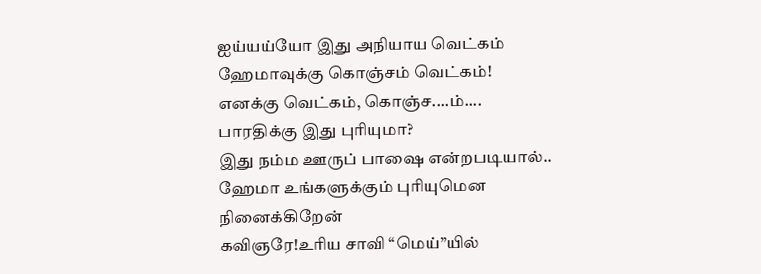ஐய்யய்யோ இது அநியாய வெட்கம்
ஹேமாவுக்கு கொஞ்சம் வெட்கம்!
எனக்கு வெட்கம், கொஞ்ச....ம்....
பாரதிக்கு இது புரியுமா?
இது நம்ம ஊருப் பாஷை என்றபடியால்..
ஹேமா உங்களுக்கும் புரியுமென
நினைக்கிறேன்
கவிஞரே!உரிய சாவி “மெய்”யில்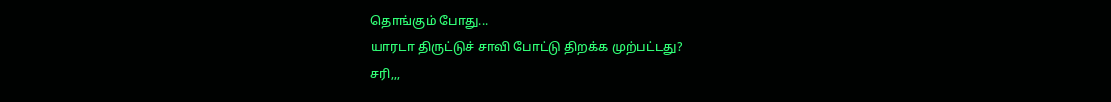தொங்கும் போது...
யாரடா திருட்டுச் சாவி போட்டு திறக்க முற்பட்டது?
சரி,,,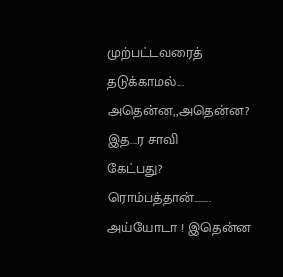முற்பட்டவரைத் தடுக்காமல்...
அதென்ன,,அதென்ன? இத...ர சாவி
கேட்பது?
ரொம்பத்தான்........
அய்யோடா ! இதென்ன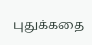புதுக்கதை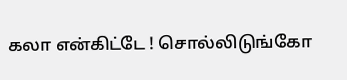கலா என்கிட்டே ! சொல்லிடுங்கோ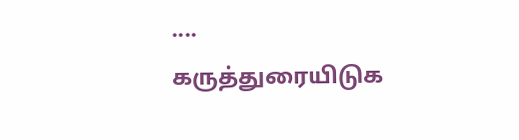....
கருத்துரையிடுக